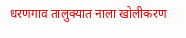धरणगाव तालुक्यात नाला खोलीकरण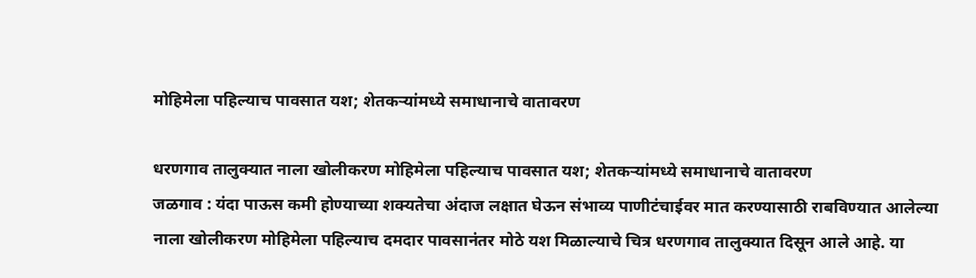मोहिमेला पहिल्याच पावसात यश; शेतकऱ्यांमध्ये समाधानाचे वातावरण

धरणगाव तालुक्यात नाला खोलीकरण मोहिमेला पहिल्याच पावसात यश; शेतकऱ्यांमध्ये समाधानाचे वातावरण
जळगाव : यंदा पाऊस कमी होण्याच्या शक्यतेचा अंदाज लक्षात घेऊन संभाव्य पाणीटंचाईवर मात करण्यासाठी राबविण्यात आलेल्या नाला खोलीकरण मोहिमेला पहिल्याच दमदार पावसानंतर मोठे यश मिळाल्याचे चित्र धरणगाव तालुक्यात दिसून आले आहे. या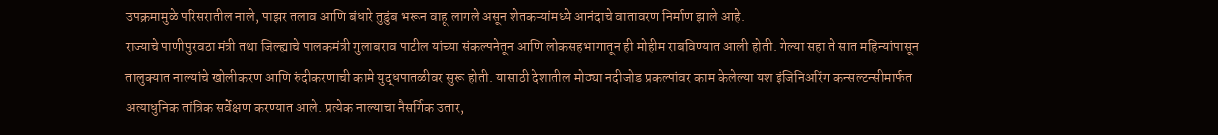उपक्रमामुळे परिसरातील नाले, पाझर तलाव आणि बंधारे तुडुंब भरून वाहू लागले असून शेतकऱ्यांमध्ये आनंदाचे वातावरण निर्माण झाले आहे.
राज्याचे पाणीपुरवठा मंत्री तथा जिल्ह्याचे पालकमंत्री गुलाबराव पाटील यांच्या संकल्पनेतून आणि लोकसहभागातून ही मोहीम राबविण्यात आली होती. गेल्या सहा ते सात महिन्यांपासून तालुक्यात नाल्यांचे खोलीकरण आणि रुंदीकरणाची कामे युद्धपातळीवर सुरू होती. यासाठी देशातील मोठ्या नदीजोड प्रकल्पांवर काम केलेल्या यश इंजिनिअरिंग कन्सल्टन्सीमार्फत अत्याधुनिक तांत्रिक सर्वेक्षण करण्यात आले. प्रत्येक नाल्याचा नैसर्गिक उतार,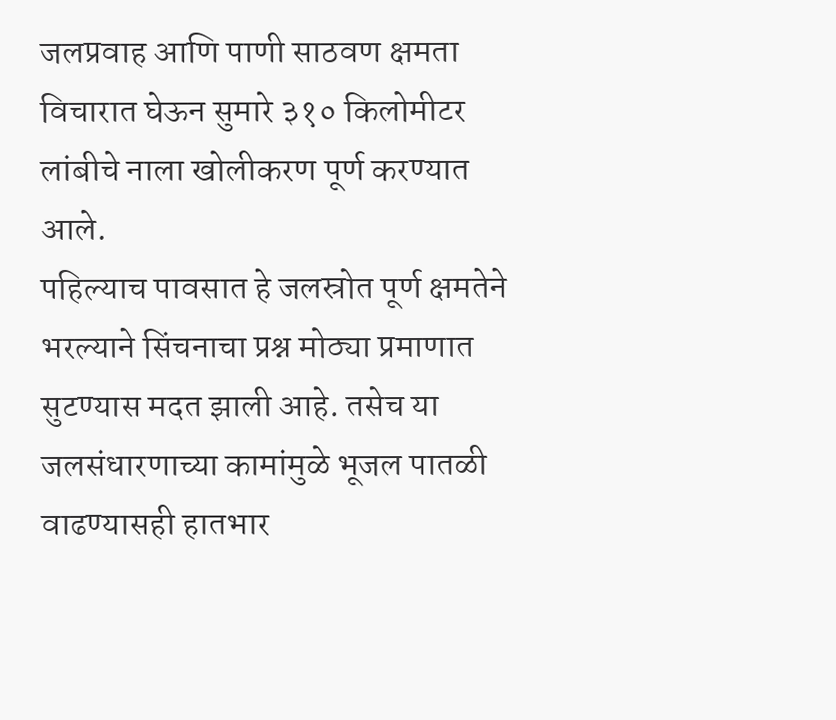जलप्रवाह आणि पाणी साठवण क्षमता विचारात घेऊन सुमारे ३१० किलोमीटर लांबीचे नाला खोलीकरण पूर्ण करण्यात आले.
पहिल्याच पावसात हे जलस्रोत पूर्ण क्षमतेने भरल्याने सिंचनाचा प्रश्न मोठ्या प्रमाणात सुटण्यास मदत झाली आहे. तसेच या जलसंधारणाच्या कामांमुळे भूजल पातळी वाढण्यासही हातभार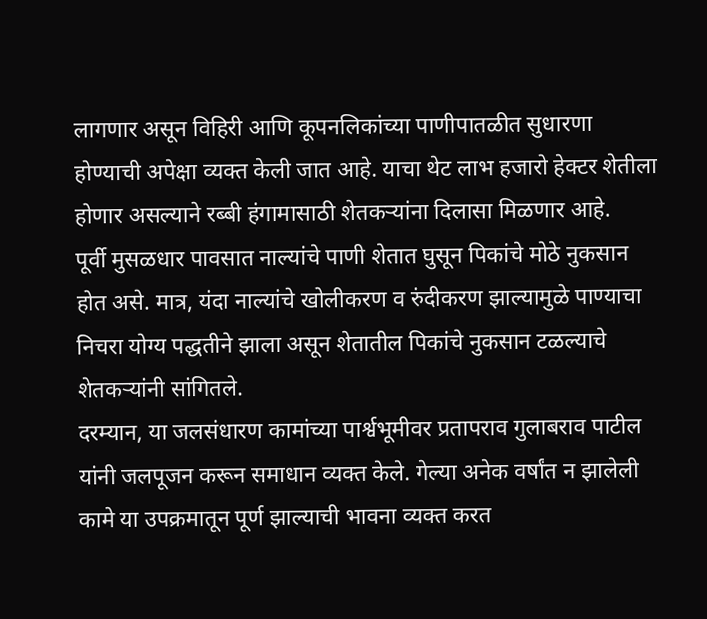लागणार असून विहिरी आणि कूपनलिकांच्या पाणीपातळीत सुधारणा होण्याची अपेक्षा व्यक्त केली जात आहे. याचा थेट लाभ हजारो हेक्टर शेतीला होणार असल्याने रब्बी हंगामासाठी शेतकऱ्यांना दिलासा मिळणार आहे.
पूर्वी मुसळधार पावसात नाल्यांचे पाणी शेतात घुसून पिकांचे मोठे नुकसान होत असे. मात्र, यंदा नाल्यांचे खोलीकरण व रुंदीकरण झाल्यामुळे पाण्याचा निचरा योग्य पद्धतीने झाला असून शेतातील पिकांचे नुकसान टळल्याचे शेतकऱ्यांनी सांगितले.
दरम्यान, या जलसंधारण कामांच्या पार्श्वभूमीवर प्रतापराव गुलाबराव पाटील यांनी जलपूजन करून समाधान व्यक्त केले. गेल्या अनेक वर्षांत न झालेली कामे या उपक्रमातून पूर्ण झाल्याची भावना व्यक्त करत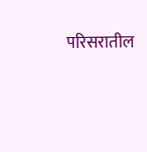परिसरातील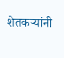शेतकऱ्यांनी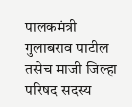पालकमंत्री गुलाबराव पाटील तसेच माजी जिल्हा परिषद सदस्य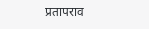प्रतापराव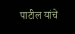पाटील यांचे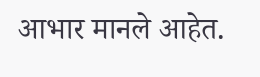आभार मानले आहेत.